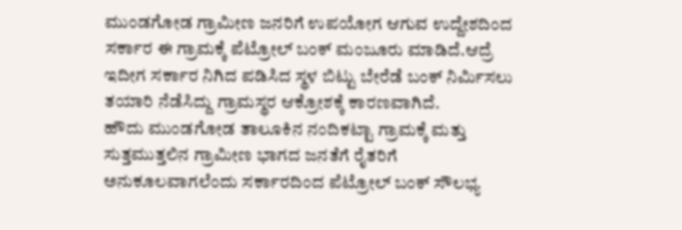ಮುಂಡಗೋಡ ಗ್ರಾಮೀಣ ಜನರಿಗೆ ಉಪಯೋಗ ಆಗುವ ಉದ್ದೇಶದಿಂದ ಸರ್ಕಾರ ಈ ಗ್ರಾಮಕ್ಕೆ ಪೆಟ್ರೋಲ್ ಬಂಕ್ ಮಂಜೂರು ಮಾಡಿದೆ.ಆದ್ರೆ ಇದೀಗ ಸರ್ಕಾರ ನಿಗಿದ ಪಡಿಸಿದ ಸ್ಥಳ ಬಿಟ್ಟು ಬೇರೆಡೆ ಬಂಕ್ ನಿರ್ಮಿಸಲು ತಯಾರಿ ನೆಡೆಸಿದ್ದು ಗ್ರಾಮಸ್ಥರ ಆಕ್ರೋಶಕ್ಕೆ ಕಾರಣವಾಗಿದೆ.
ಹೌದು ಮುಂಡಗೋಡ ತಾಲೂಕಿನ ನಂದಿಕಟ್ಟಾ ಗ್ರಾಮಕ್ಕೆ ಮತ್ತು ಸುತ್ತಮುತ್ತಲಿನ ಗ್ರಾಮೀಣ ಭಾಗದ ಜನತೆಗೆ ರೈತರಿಗೆ ಅನುಕೂಲವಾಗಲೆಂದು ಸರ್ಕಾರದಿಂದ ಪೆಟ್ರೋಲ್ ಬಂಕ್ ಸೌಲಭ್ಯ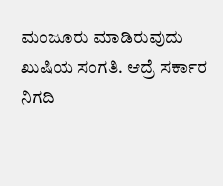ಮಂಜೂರು ಮಾಡಿರುವುದು ಖುಷಿಯ ಸಂಗತಿ. ಆದ್ರೆ ಸರ್ಕಾರ ನಿಗದಿ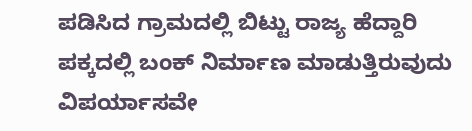ಪಡಿಸಿದ ಗ್ರಾಮದಲ್ಲಿ ಬಿಟ್ಟು ರಾಜ್ಯ ಹೆದ್ದಾರಿ ಪಕ್ಕದಲ್ಲಿ ಬಂಕ್ ನಿರ್ಮಾಣ ಮಾಡುತ್ತಿರುವುದು ವಿಪರ್ಯಾಸವೇ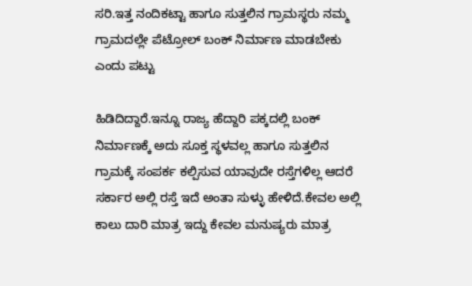ಸರಿ.ಇತ್ತ ನಂದಿಕಟ್ಟಾ ಹಾಗೂ ಸುತ್ತಲಿನ ಗ್ರಾಮಸ್ಥರು ನಮ್ಮ ಗ್ರಾಮದಲ್ಲೇ ಪೆಟ್ರೋಲ್ ಬಂಕ್ ನಿರ್ಮಾಣ ಮಾಡಬೇಕು ಎಂದು ಪಟ್ಟು

ಹಿಡಿದಿದ್ದಾರೆ.ಇನ್ನೂ ರಾಜ್ಯ ಹೆದ್ದಾರಿ ಪಕ್ಕದಲ್ಲಿ ಬಂಕ್ ನಿರ್ಮಾಣಕ್ಕೆ ಅದು ಸೂಕ್ತ ಸ್ಥಳವಲ್ಲ ಹಾಗೂ ಸುತ್ತಲಿನ ಗ್ರಾಮಕ್ಕೆ ಸಂಪರ್ಕ ಕಲ್ಪಿಸುವ ಯಾವುದೇ ರಸ್ತೆಗಳಿಲ್ಲ ಆದರೆ ಸರ್ಕಾರ ಅಲ್ಲಿ ರಸ್ತೆ ಇದೆ ಅಂತಾ ಸುಳ್ಳು ಹೇಳಿದೆ.ಕೇವಲ ಅಲ್ಲಿ ಕಾಲು ದಾರಿ ಮಾತ್ರ ಇದ್ದು ಕೇವಲ ಮನುಷ್ಯರು ಮಾತ್ರ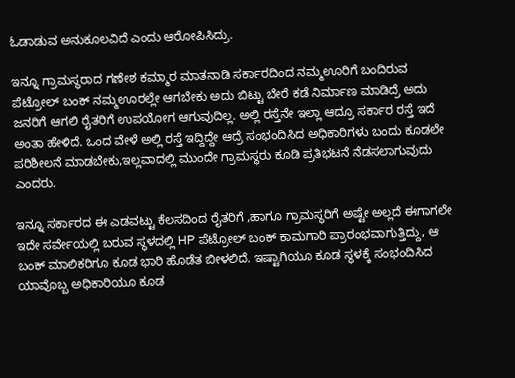ಓಡಾಡುವ ಅನುಕೂಲವಿದೆ ಎಂದು ಆರೋಪಿಸಿದ್ರು.

ಇನ್ನೂ ಗ್ರಾಮಸ್ಥರಾದ ಗಣೇಶ ಕಮ್ಮಾರ ಮಾತನಾಡಿ ಸರ್ಕಾರದಿಂದ ನಮ್ಮಊರಿಗೆ ಬಂದಿರುವ ಪೆಟ್ರೋಲ್ ಬಂಕ್ ನಮ್ಮಊರಲ್ಲೇ ಆಗಬೇಕು ಅದು ಬಿಟ್ಟು ಬೇರೆ ಕಡೆ ನಿರ್ಮಾಣ ಮಾಡಿದ್ರೆ ಅದು ಜನರಿಗೆ ಆಗಲಿ ರೈತರಿಗೆ ಉಪಯೋಗ ಆಗುವುದಿಲ್ಲ. ಅಲ್ಲಿ ರಸ್ತೆನೇ ಇಲ್ಲಾ ಆದ್ರೂ ಸರ್ಕಾರ ರಸ್ತೆ ಇದೆ ಅಂತಾ ಹೇಳಿದೆ. ಒಂದ ವೇಳೆ ಅಲ್ಲಿ ರಸ್ತೆ ಇದ್ದಿದ್ದೇ ಆದ್ರೆ ಸಂಭಂದಿಸಿದ ಅಧಿಕಾರಿಗಳು ಬಂದು ಕೂಡಲೇ ಪರಿಶೀಲನೆ ಮಾಡಬೇಕು,ಇಲ್ಲವಾದಲ್ಲಿ ಮುಂದೇ ಗ್ರಾಮಸ್ಥರು ಕೂಡಿ ಪ್ರತಿಭಟನೆ ನೆಡಸಲಾಗುವುದು ಎಂದರು.

ಇನ್ನೂ ಸರ್ಕಾರದ ಈ ಎಡವಟ್ಟು ಕೆಲಸದಿಂದ ರೈತರಿಗೆ ,ಹಾಗೂ ಗ್ರಾಮಸ್ಥರಿಗೆ ಅಷ್ಟೇ ಅಲ್ಲದೆ ಈಗಾಗಲೇ ಇದೇ ಸರ್ವೇಯಲ್ಲಿ ಬರುವ ಸ್ಥಳದಲ್ಲಿ HP ಪೆಟ್ರೋಲ್ ಬಂಕ್ ಕಾಮಗಾರಿ ಪ್ರಾರಂಭವಾಗುತ್ತಿದ್ದು, ಆ ಬಂಕ್ ಮಾಲಿಕರಿಗೂ ಕೂಡ ಭಾರಿ ಹೊಡೆತ ಬೀಳಲಿದೆ. ಇಷ್ಟಾಗಿಯೂ ಕೂಡ ಸ್ಥಳಕ್ಕೆ ಸಂಭಂದಿಸಿದ ಯಾವೊಬ್ಬ ಅಧಿಕಾರಿಯೂ ಕೂಡ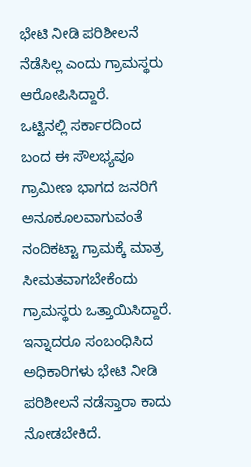ಭೇಟಿ ನೀಡಿ ಪರಿಶೀಲನೆ ನೆಡೆಸಿಲ್ಲ ಎಂದು ಗ್ರಾಮಸ್ಥರು ಆರೋಪಿಸಿದ್ದಾರೆ.
ಒಟ್ಟಿನಲ್ಲಿ ಸರ್ಕಾರದಿಂದ ಬಂದ ಈ ಸೌಲಭ್ಯವೂ ಗ್ರಾಮೀಣ ಭಾಗದ ಜನರಿಗೆ ಅನೂಕೂಲವಾಗುವಂತೆ ನಂದಿಕಟ್ಟಾ ಗ್ರಾಮಕ್ಕೆ ಮಾತ್ರ ಸೀಮತವಾಗಬೇಕೆಂದು ಗ್ರಾಮಸ್ಥರು ಒತ್ತಾಯಿಸಿದ್ದಾರೆ. ಇನ್ನಾದರೂ ಸಂಬಂಧಿಸಿದ ಅಧಿಕಾರಿಗಳು ಭೇಟಿ ನೀಡಿ ಪರಿಶೀಲನೆ ನಡೆಸ್ತಾರಾ ಕಾದು ನೋಡಬೇಕಿದೆ.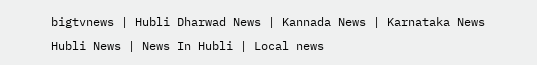bigtvnews | Hubli Dharwad News | Kannada News | Karnataka News Hubli News | News In Hubli | Local news